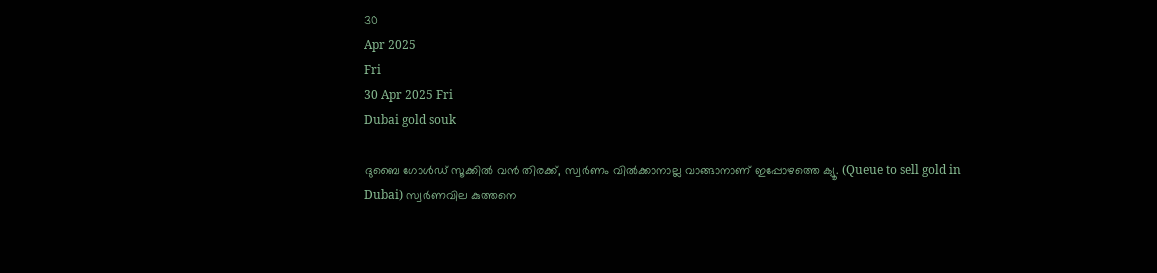30
Apr 2025
Fri
30 Apr 2025 Fri
Dubai gold souk

ദുബൈ ഗോള്‍ഡ് സൂക്കില്‍ വന്‍ തിരക്ക്, സ്വര്‍ണം വില്‍ക്കാനാല്ല വാങ്ങാനാണ് ഇപ്പോഴത്തെ ക്യൂ. (Queue to sell gold in Dubai) സ്വര്‍ണവില കുത്തനെ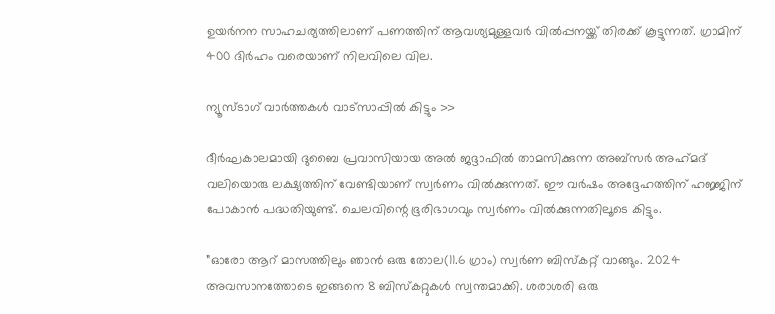ഉയര്‍നന സാഹചര്യത്തിലാണ് പണത്തിന് ആവശ്യമുള്ളവര്‍ വില്‍പ്പനയ്ക്ക് തിരക്ക് കൂട്ടുന്നത്. ഗ്രാമിന് 400 ദിര്‍ഹം വരെയാണ് നിലവിലെ വില.

ന്യൂസ്ടാഗ് വാര്‍ത്തകള്‍ വാട്‌സാപ്പില്‍ കിട്ടും >>

ദീര്‍ഘകാലമായി ദുബൈ പ്രവാസിയായ അല്‍ ജദ്ദാഫില്‍ താമസിക്കുന്ന അബ്‌സര്‍ അഹ്‌മദ് വലിയൊരു ലക്ഷ്യത്തിന് വേണ്ടിയാണ് സ്വര്‍ണം വില്‍ക്കുന്നത്. ഈ വര്‍ഷം അദ്ദേഹത്തിന് ഹജ്ജിന് പോകാന്‍ പദ്ധതിയുണ്ട്. ചെലവിന്റെ ഭൂരിഭാഗവും സ്വര്‍ണം വില്‍ക്കുന്നതിലൂടെ കിട്ടും.

”ഓരോ ആറ് മാസത്തിലും ഞാന്‍ ഒരു തോല(11.6 ഗ്രാം) സ്വര്‍ണ ബിസ്‌കറ്റ് വാങ്ങും. 2024 അവസാനത്തോടെ ഇങ്ങനെ 8 ബിസ്‌കറ്റുകള്‍ സ്വന്തമാക്കി. ശരാശരി ഒരു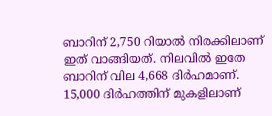ബാറിന് 2,750 റിയാല്‍ നിരക്കിലാണ് ഇത് വാങ്ങിയത്. നിലവില്‍ ഇതേ ബാറിന് വില 4,668 ദിര്‍ഹമാണ്. 15,000 ദിര്‍ഹത്തിന് മുകളിലാണ്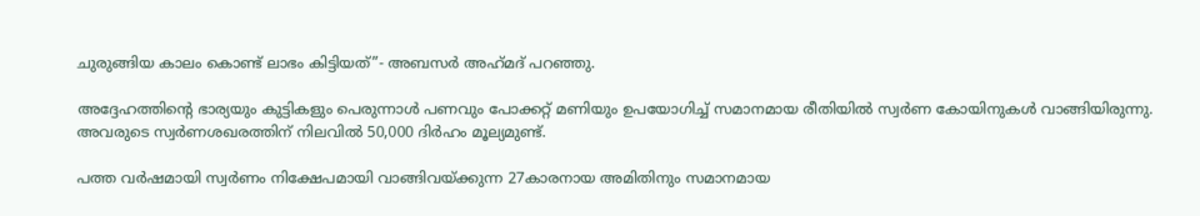ചുരുങ്ങിയ കാലം കൊണ്ട് ലാഭം കിട്ടിയത്”- അബസര്‍ അഹ്‌മദ് പറഞ്ഞു.

അദ്ദേഹത്തിന്റെ ഭാര്യയും കുട്ടികളും പെരുന്നാള്‍ പണവും പോക്കറ്റ് മണിയും ഉപയോഗിച്ച് സമാനമായ രീതിയില്‍ സ്വര്‍ണ കോയിനുകള്‍ വാങ്ങിയിരുന്നു. അവരുടെ സ്വര്‍ണശഖരത്തിന് നിലവില്‍ 50,000 ദിര്‍ഹം മൂല്യമുണ്ട്.

പത്ത വര്‍ഷമായി സ്വര്‍ണം നിക്ഷേപമായി വാങ്ങിവയ്ക്കുന്ന 27കാരനായ അമിതിനും സമാനമായ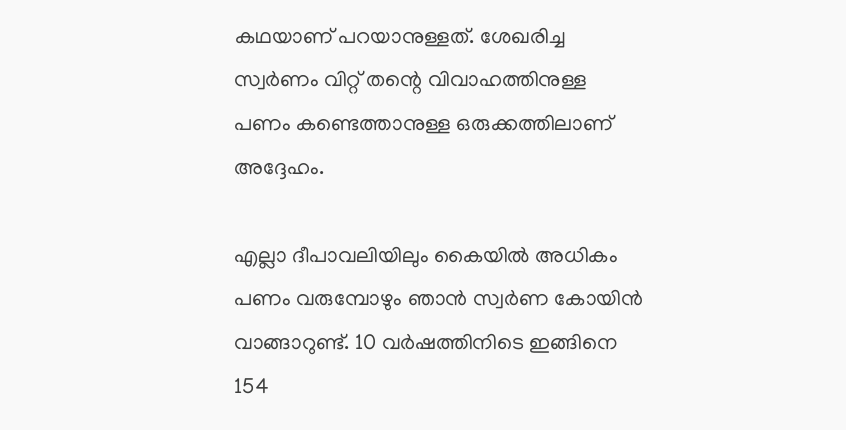കഥയാണ് പറയാനുള്ളത്. ശേഖരിച്ച സ്വര്‍ണം വിറ്റ് തന്റെ വിവാഹത്തിനുള്ള പണം കണ്ടെത്താനുള്ള ഒരുക്കത്തിലാണ് അദ്ദേഹം.

എല്ലാ ദീപാവലിയിലും കൈയില്‍ അധികം പണം വരുമ്പോഴും ഞാന്‍ സ്വര്‍ണ കോയിന്‍ വാങ്ങാറുണ്ട്. 10 വര്‍ഷത്തിനിടെ ഇങ്ങിനെ 154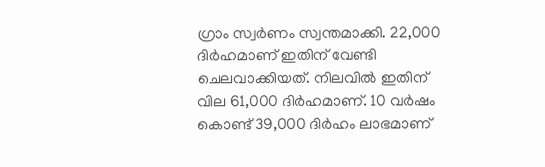ഗ്രാം സ്വര്‍ണം സ്വന്തമാക്കി. 22,000 ദിര്‍ഹമാണ് ഇതിന് വേണ്ടി ചെലവാക്കിയത്. നിലവില്‍ ഇതിന് വില 61,000 ദിര്‍ഹമാണ്. 10 വര്‍ഷം കൊണ്ട് 39,000 ദിര്‍ഹം ലാഭമാണ്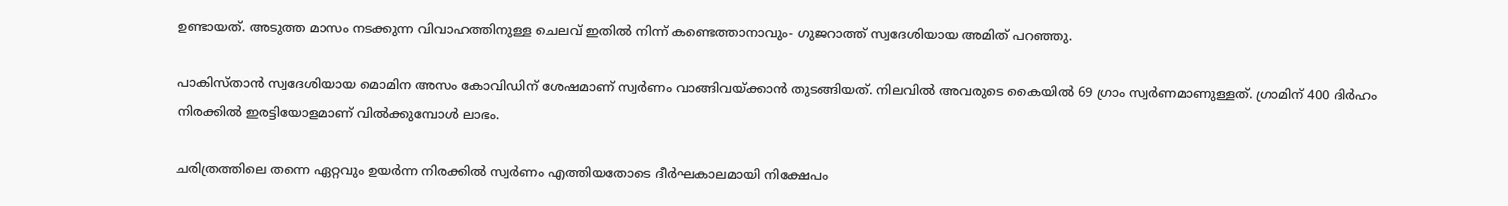ഉണ്ടായത്. അടുത്ത മാസം നടക്കുന്ന വിവാഹത്തിനുള്ള ചെലവ് ഇതില്‍ നിന്ന് കണ്ടെത്താനാവും- ഗുജറാത്ത് സ്വദേശിയായ അമിത് പറഞ്ഞു.

പാകിസ്താന്‍ സ്വദേശിയായ മൊമിന അസം കോവിഡിന് ശേഷമാണ് സ്വര്‍ണം വാങ്ങിവയ്ക്കാന്‍ തുടങ്ങിയത്. നിലവില്‍ അവരുടെ കൈയില്‍ 69 ഗ്രാം സ്വര്‍ണമാണുള്ളത്. ഗ്രാമിന് 400 ദിര്‍ഹം നിരക്കില്‍ ഇരട്ടിയോളമാണ് വില്‍ക്കുമ്പോള്‍ ലാഭം.

ചരിത്രത്തിലെ തന്നെ ഏറ്റവും ഉയര്‍ന്ന നിരക്കില്‍ സ്വര്‍ണം എത്തിയതോടെ ദീര്‍ഘകാലമായി നിക്ഷേപം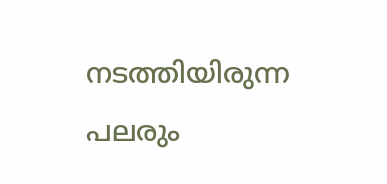നടത്തിയിരുന്ന പലരും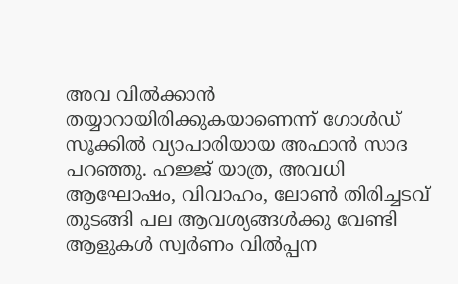അവ വില്‍ക്കാന്‍ തയ്യാറായിരിക്കുകയാണെന്ന് ഗോള്‍ഡ് സൂക്കില്‍ വ്യാപാരിയായ അഫാന്‍ സാദ പറഞ്ഞു. ഹജ്ജ് യാത്ര, അവധി ആഘോഷം, വിവാഹം, ലോണ്‍ തിരിച്ചടവ് തുടങ്ങി പല ആവശ്യങ്ങള്‍ക്കു വേണ്ടി ആളുകള്‍ സ്വര്‍ണം വില്‍പ്പന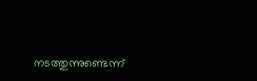നടത്തുന്നുണ്ടെന്ന്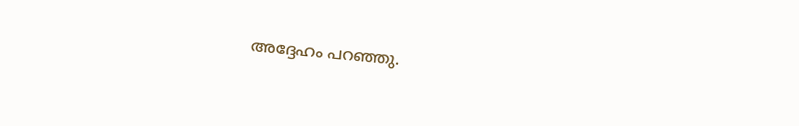അദ്ദേഹം പറഞ്ഞു.